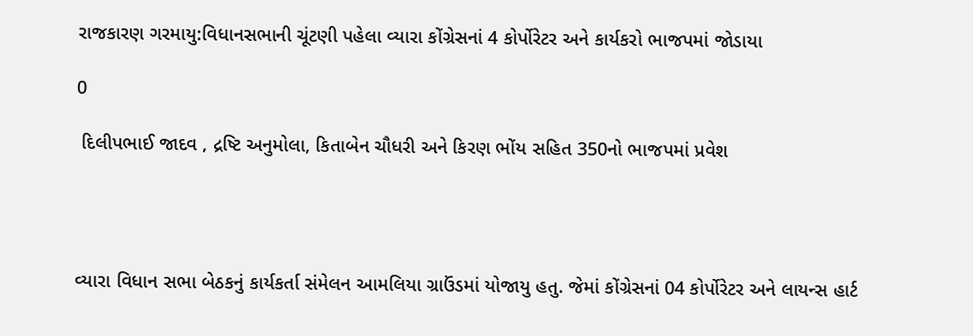રાજકારણ ગરમાયુ:વિધાનસભાની ચૂંટણી પહેલા વ્યારા કોંગ્રેસનાં 4 કોર્પોરેટર અને કાર્યકરો ભાજપમાં જોડાયા

0

 દિલીપભાઈ જાદવ , દ્રષ્ટિ અનુમોલા, કિતાબેન ચૌધરી અને કિરણ ભોંય સહિત 350નો ભાજપમાં પ્રવેશ




વ્યારા વિધાન સભા બેઠકનું કાર્યકર્તા સંમેલન આમલિયા ગ્રાઉંડમાં યોજાયુ હતુ. જેમાં કોંગ્રેસનાં 04 કોર્પોરેટર અને લાયન્સ હાર્ટ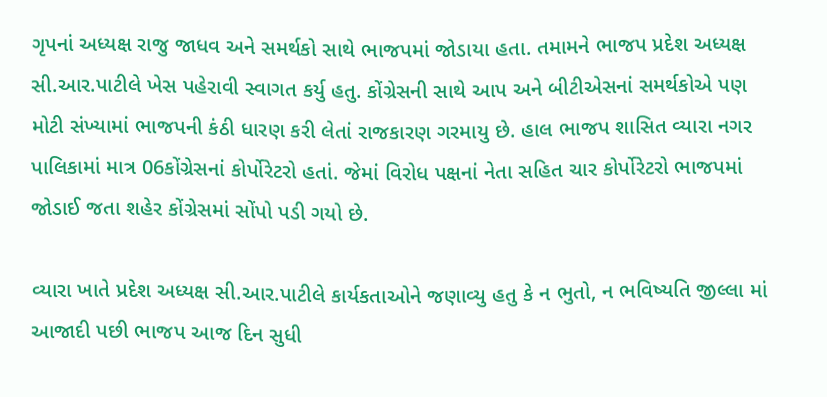ગૃપનાં અધ્યક્ષ રાજુ જાધવ અને સમર્થકો સાથે ભાજપમાં જોડાયા હતા. તમામને ભાજપ પ્રદેશ અધ્યક્ષ સી.આર.પાટીલે ખેસ પહેરાવી સ્વાગત કર્યુ હતુ. કોંગ્રેસની સાથે આપ અને બીટીએસનાં સમર્થકોએ પણ મોટી સંખ્યામાં ભાજપની કંઠી ધારણ કરી લેતાં રાજકારણ ગરમાયુ છે. હાલ ભાજપ શાસિત વ્યારા નગર પાલિકામાં માત્ર 06કોંગ્રેસનાં કોર્પોરેટરો હતાં. જેમાં વિરોધ પક્ષનાં નેતા સહિત ચાર કોર્પોરેટરો ભાજપમાં જોડાઈ જતા શહેર કોંગ્રેસમાં સોંપો પડી ગયો છે.

વ્યારા ખાતે પ્રદેશ અધ્યક્ષ સી.આર.પાટીલે કાર્યકતાઓને જણાવ્યુ હતુ કે ન ભુતો, ન ભવિષ્યતિ જીલ્લા માં આજાદી પછી ભાજપ આજ દિન સુધી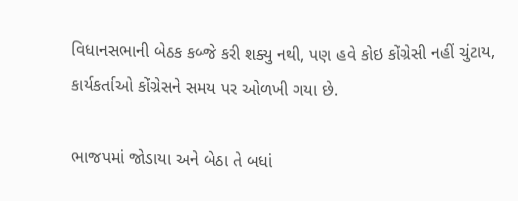વિધાનસભાની બેઠક કબ્જે કરી શક્યુ નથી, પણ હવે કોઇ કોંગ્રેસી નહીં ચુંટાય, કાર્યકર્તાઓ કોંગ્રેસને સમય પર ઓળખી ગયા છે.

ભાજપમાં જોડાયા અને બેઠા તે બધાં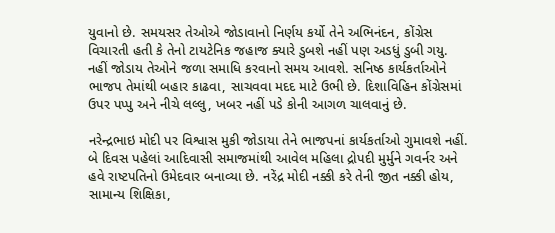યુવાનો છે. સમયસર તેઓએ જોડાવાનો નિર્ણય કર્યો તેને અભિનંદન, કોંગ્રેસ વિચારતી હતી કે તેનો ટાયટેનિક જહાજ ક્યારે ડુબશે નહીં પણ અડધું ડુબી ગયુ. નહીં જોડાય તેઓને જળા સમાધિ કરવાનો સમય આવશે. સનિષ્ઠ કાર્યકર્તાઓને ભાજપ તેમાંથી બહાર કાઢવા, સાચવવા મદદ માટે ઉભી છે. દિશાવિહિન કોંગ્રેસમાં ઉપર પપ્પુ અને નીચે લલ્લુ, ખબર નહીં પડે કોની આગળ ચાલવાનું છે.

નરેન્દ્રભાઇ મોદી પર વિશ્વાસ મુકી જોડાયા તેને ભાજપનાં કાર્યકર્તાઓ ગુમાવશે નહીં. બે દિવસ પહેલાં આદિવાસી સમાજમાંથી આવેલ મહિલા દ્રોપદી મુર્મુને ગવર્નર અને હવે રાષ્ટપતિનો ઉમેદવાર બનાવ્યા છે. નરેંદ્ર મોદી નક્કી કરે તેની જીત નક્કી હોય, સામાન્ય શિક્ષિકા,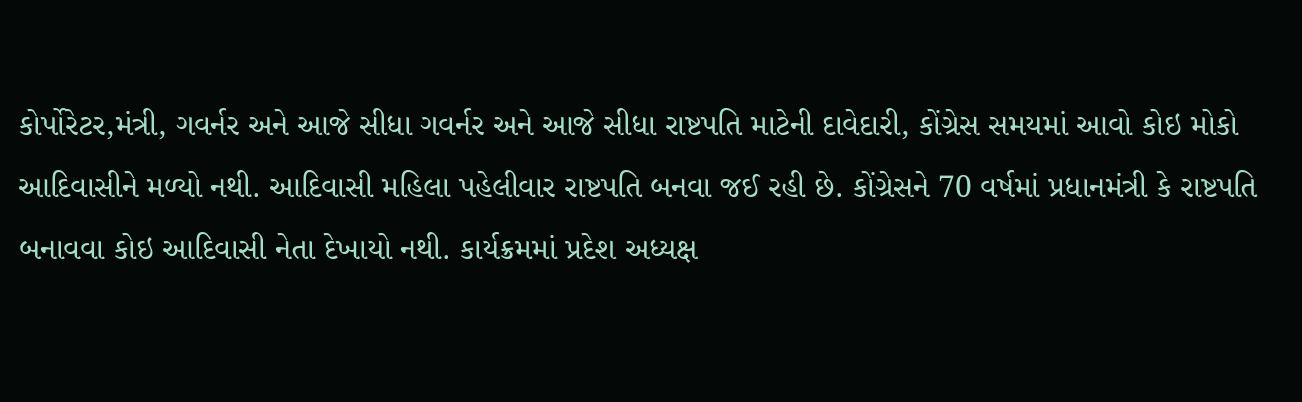કોર્પોરેટર,મંત્રી, ગવર્નર અને આજે સીધા ગવર્નર અને આજે સીધા રાષ્ટપતિ માટેની દાવેદારી, કોંગ્રેસ સમયમાં આવો કોઇ મોકો આદિવાસીને મળ્યો નથી. આદિવાસી મહિલા પહેલીવાર રાષ્ટપતિ બનવા જઈ રહી છે. કોંગ્રેસને 70 વર્ષમાં પ્રધાનમંત્રી કે રાષ્ટપતિ બનાવવા કોઇ આદિવાસી નેતા દેખાયો નથી. કાર્યક્રમમાં પ્રદેશ અધ્યક્ષ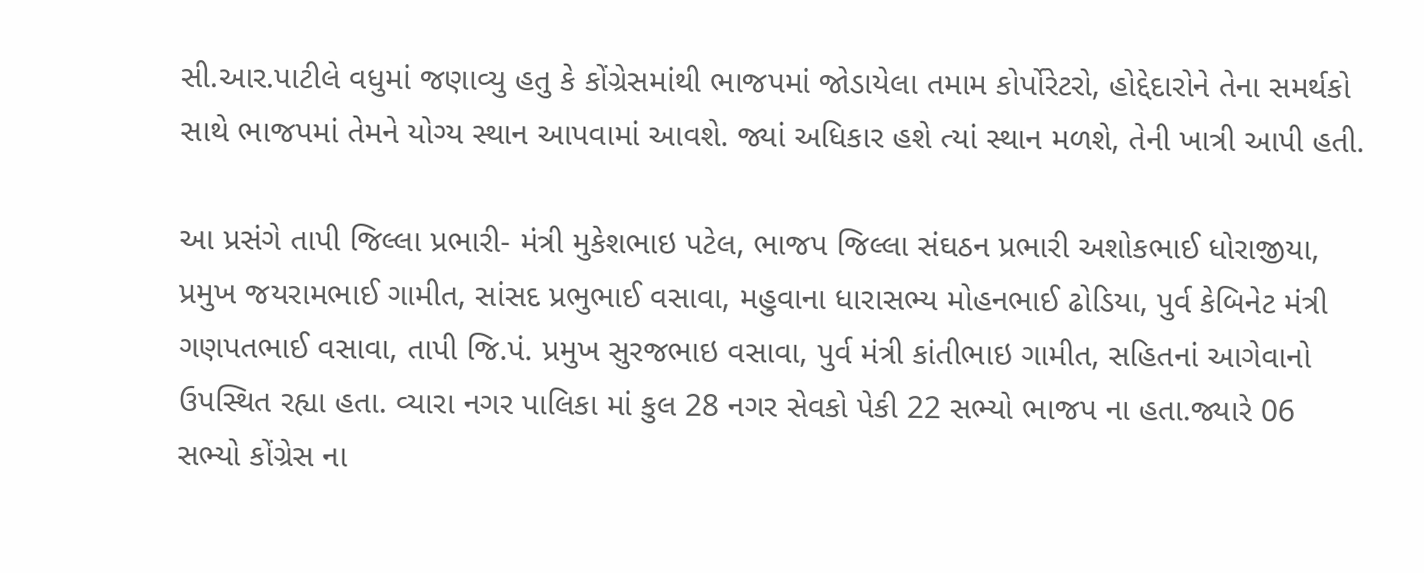સી.આર.પાટીલે વધુમાં જણાવ્યુ હતુ કે કોંગ્રેસમાંથી ભાજપમાં જોડાયેલા તમામ કોર્પોરેટરો, હોદ્દેદારોને તેના સમર્થકો સાથે ભાજપમાં તેમને યોગ્ય સ્થાન આપવામાં આવશે. જ્યાં અધિકાર હશે ત્યાં સ્થાન મળશે, તેની ખાત્રી આપી હતી.

આ પ્રસંગે તાપી જિલ્લા પ્રભારી- મંત્રી મુકેશભાઇ પટેલ, ભાજપ જિલ્લા સંઘઠન પ્રભારી અશોકભાઈ ધોરાજીયા, પ્રમુખ જયરામભાઈ ગામીત, સાંસદ પ્રભુભાઈ વસાવા, મહુવાના ધારાસભ્ય મોહનભાઈ ઢોડિયા, પુર્વ કેબિનેટ મંત્રી ગણપતભાઈ વસાવા, તાપી જિ.પં. પ્રમુખ સુરજભાઇ વસાવા, પુર્વ મંત્રી કાંતીભાઇ ગામીત, સહિતનાં આગેવાનો ઉપસ્થિત રહ્યા હતા. વ્યારા નગર પાલિકા માં કુલ 28 નગર સેવકો પેકી 22 સભ્યો ભાજપ ના હતા.જ્યારે 06 સભ્યો કોંગ્રેસ ના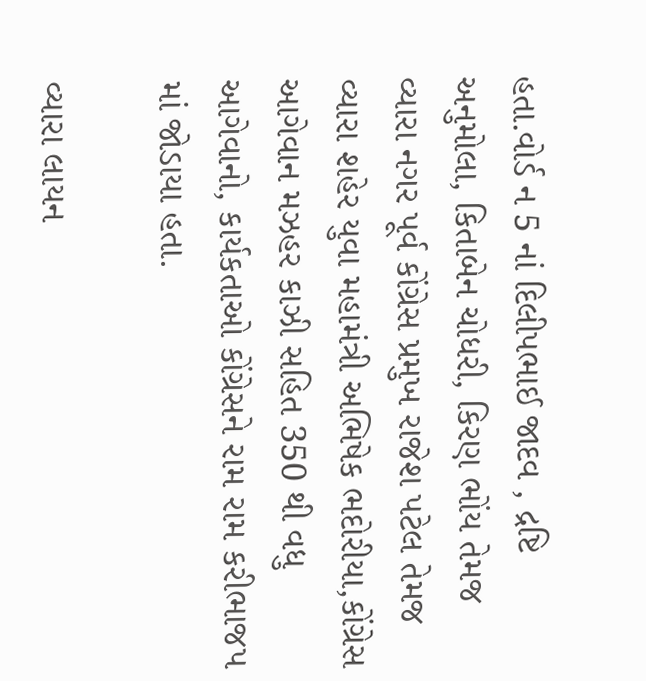હતા.વોર્ડ ન 5 નાં દિલીપભાઈ જાદવ , દ્રષ્ટિ અનુમોલા, કિતાબેન ચોધરી, કિરણ ભોંય તેમજ વ્યારા નગર પૂર્વ કોંગ્રેસ પ્રમુખ રાજેશ પટેલ તેમજ વ્યારા શહેર યુવા મહામંત્રી અભિષેક ભદોરીયા,કોંગ્રેસ આગેવાન મઝહર કાઝી સહિત 350 થી વધુ આગેવાનો, કાર્યકતાઓ કોંગ્રેસને રામ રામ કરીભાજપ માં જોડાયા હતા.

વ્યારા લાયન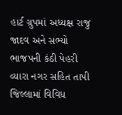હાર્ટ ગ્રુપમાં અધ્યક્ષ રાજુ જાદવ અને સભ્યો ભાજપની કંઠી પેહરી
વ્યારા નગર સહિત તાપી જિલ્લામાં વિવિધ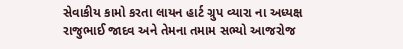સેવાકીય કામો કરતા લાયન હાર્ટ ગ્રુપ વ્યારા ના અધ્યક્ષ રાજુભાઈ જાદવ અને તેમના તમામ સભ્યો આજરોજ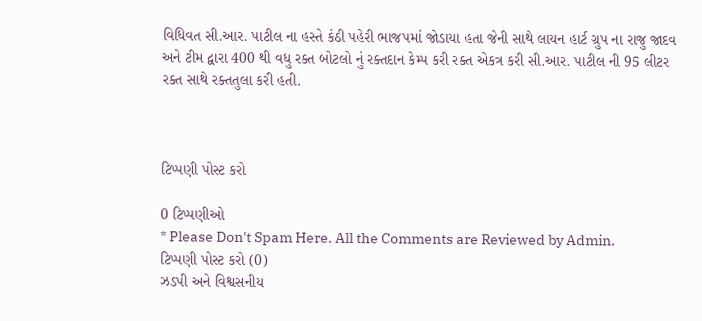વિધિવત સી.આર. પાટીલ ના હસ્તે કંઠી પહેરી ભાજપમાં જોડાયા હતા જેની સાથે લાયન હાર્ટ ગ્રુપ ના રાજુ જાદવ અને ટીમ દ્વારા 400 થી વધુ રક્ત બોટલો નું રક્તદાન કેમ્પ કરી રક્ત એકત્ર કરી સી.આર. પાટીલ ની 95 લીટર રક્ત સાથે રક્તતુલા કરી હતી.



ટિપ્પણી પોસ્ટ કરો

0 ટિપ્પણીઓ
* Please Don't Spam Here. All the Comments are Reviewed by Admin.
ટિપ્પણી પોસ્ટ કરો (0)
ઝડપી અને વિશ્વસનીય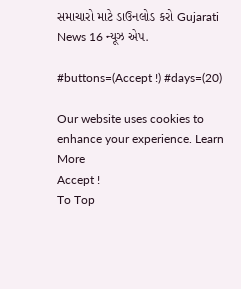સમાચારો માટે ડાઉનલોડ કરો Gujarati News 16 ન્યૂઝ એપ.

#buttons=(Accept !) #days=(20)

Our website uses cookies to enhance your experience. Learn More
Accept !
To Top